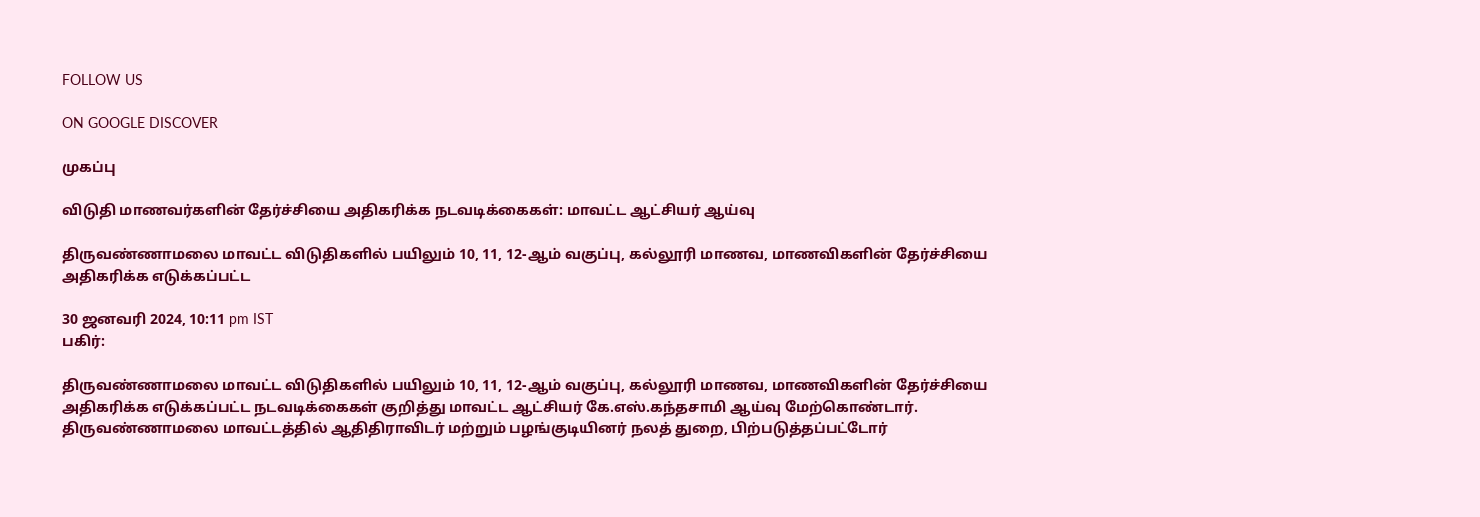FOLLOW US

ON GOOGLE DISCOVER

முகப்பு

விடுதி மாணவர்களின் தேர்ச்சியை அதிகரிக்க நடவடிக்கைகள்: மாவட்ட ஆட்சியர் ஆய்வு

திருவண்ணாமலை மாவட்ட விடுதிகளில் பயிலும் 10, 11, 12-ஆம் வகுப்பு, கல்லூரி மாணவ, மாணவிகளின் தேர்ச்சியை அதிகரிக்க எடுக்கப்பட்ட

30 ஜனவரி 2024, 10:11 pm IST
பகிர்:

திருவண்ணாமலை மாவட்ட விடுதிகளில் பயிலும் 10, 11, 12-ஆம் வகுப்பு, கல்லூரி மாணவ, மாணவிகளின் தேர்ச்சியை அதிகரிக்க எடுக்கப்பட்ட நடவடிக்கைகள் குறித்து மாவட்ட ஆட்சியர் கே.எஸ்.கந்தசாமி ஆய்வு மேற்கொண்டார்.
திருவண்ணாமலை மாவட்டத்தில் ஆதிதிராவிடர் மற்றும் பழங்குடியினர் நலத் துறை, பிற்படுத்தப்பட்டோர்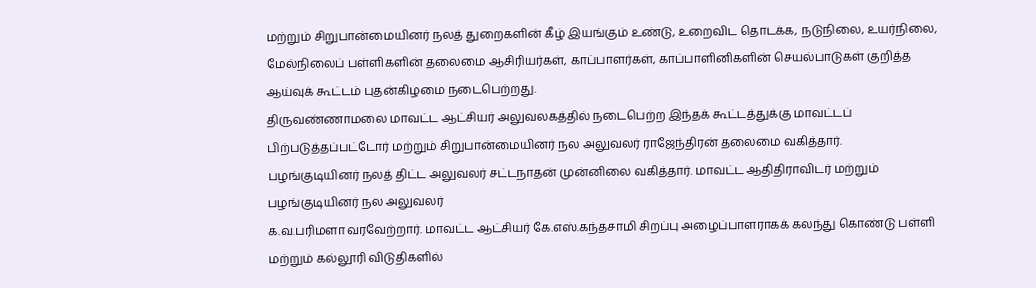மற்றும் சிறுபான்மையினர் நலத் துறைகளின் கீழ் இயங்கும் உண்டு, உறைவிட தொடக்க, நடுநிலை, உயர்நிலை, மேல்நிலைப் பள்ளிகளின் தலைமை ஆசிரியர்கள், காப்பாளர்கள், காப்பாளினிகளின் செயல்பாடுகள் குறித்த ஆய்வுக் கூட்டம் புதன்கிழமை நடைபெற்றது.
திருவண்ணாமலை மாவட்ட ஆட்சியர் அலுவலகத்தில் நடைபெற்ற இந்தக் கூட்டத்துக்கு மாவட்டப் பிற்படுத்தப்பட்டோர் மற்றும் சிறுபான்மையினர் நல அலுவலர் ராஜேந்திரன் தலைமை வகித்தார்.
பழங்குடியினர் நலத் திட்ட அலுவலர் சட்டநாதன் முன்னிலை வகித்தார். மாவட்ட ஆதிதிராவிடர் மற்றும் பழங்குடியினர் நல அலுவலர்
க.வ.பரிமளா வரவேற்றார். மாவட்ட ஆட்சியர் கே.எஸ்.கந்தசாமி சிறப்பு அழைப்பாளராகக் கலந்து கொண்டு பள்ளி மற்றும் கல்லூரி விடுதிகளில்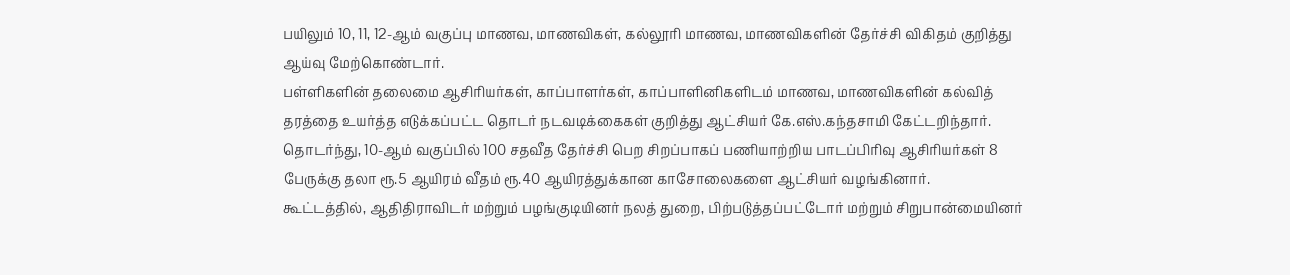பயிலும் 10, 11, 12-ஆம் வகுப்பு மாணவ, மாணவிகள், கல்லூரி மாணவ, மாணவிகளின் தேர்ச்சி விகிதம் குறித்து ஆய்வு மேற்கொண்டார்.
பள்ளிகளின் தலைமை ஆசிரியர்கள், காப்பாளர்கள், காப்பாளினிகளிடம் மாணவ, மாணவிகளின் கல்வித் தரத்தை உயர்த்த எடுக்கப்பட்ட தொடர் நடவடிக்கைகள் குறித்து ஆட்சியர் கே.எஸ்.கந்தசாமி கேட்டறிந்தார்.
தொடர்ந்து, 10-ஆம் வகுப்பில் 100 சதவீத தேர்ச்சி பெற சிறப்பாகப் பணியாற்றிய பாடப்பிரிவு ஆசிரியர்கள் 8 பேருக்கு தலா ரூ.5 ஆயிரம் வீதம் ரூ.40 ஆயிரத்துக்கான காசோலைகளை ஆட்சியர் வழங்கினார்.
கூட்டத்தில், ஆதிதிராவிடர் மற்றும் பழங்குடியினர் நலத் துறை, பிற்படுத்தப்பட்டோர் மற்றும் சிறுபான்மையினர்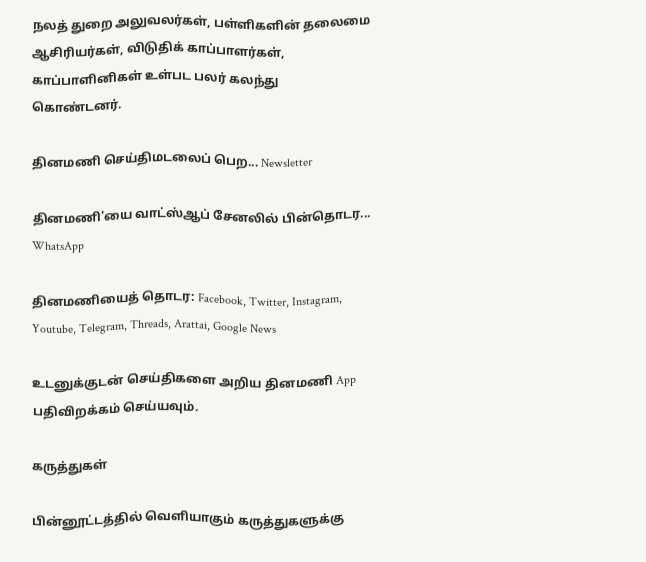நலத் துறை அலுவலர்கள், பள்ளிகளின் தலைமை ஆசிரியர்கள், விடுதிக் காப்பாளர்கள், காப்பாளினிகள் உள்பட பலர் கலந்து கொண்டனர்.

தினமணி செய்திமடலைப் பெற... Newsletter

தினமணி'யை வாட்ஸ்ஆப் சேனலில் பின்தொடர... WhatsApp

தினமணியைத் தொடர: Facebook, Twitter, Instagram, Youtube, Telegram, Threads, Arattai, Google News

உடனுக்குடன் செய்திகளை அறிய தினமணி App பதிவிறக்கம் செய்யவும்.

கருத்துகள்

பின்னூட்டத்தில் வெளியாகும் கருத்துகளுக்கு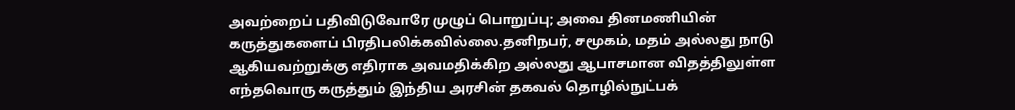அவற்றைப் பதிவிடுவோரே முழுப் பொறுப்பு; அவை தினமணியின் கருத்துகளைப் பிரதிபலிக்கவில்லை.தனிநபர், சமூகம், மதம் அல்லது நாடு ஆகியவற்றுக்கு எதிராக அவமதிக்கிற அல்லது ஆபாசமான விதத்திலுள்ள எந்தவொரு கருத்தும் இந்திய அரசின் தகவல் தொழில்நுட்பக்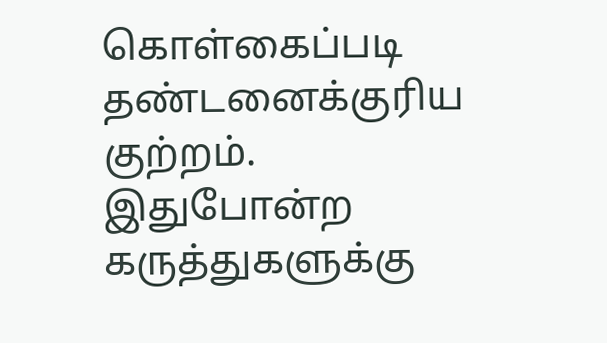கொள்கைப்படி தண்டனைக்குரிய குற்றம். இதுபோன்ற கருத்துகளுக்கு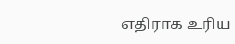எதிராக உரிய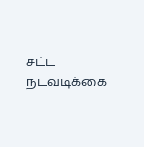சட்ட நடவடிக்கை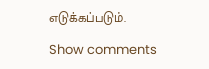எடுக்கப்படும்.

Show comments